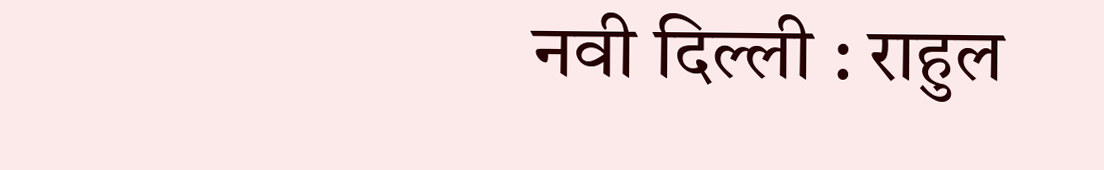नवी दिल्ली : राहुल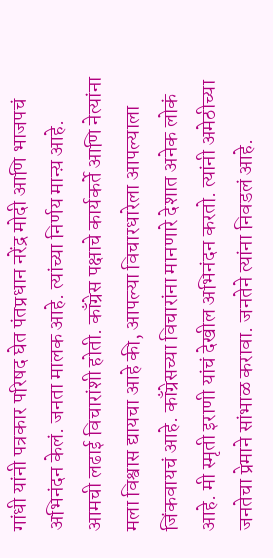गांधी यांनी पत्रकार परिषद घेत पंतप्रधान नरेंद्र मोदी आणि भाजपचं अभिनंदन केलं. जनता मालक आहे. त्यांच्या निर्णय मान्य़ आहे. आमची लढाई विचारांशी होती. काँग्रेस पक्षाचे कार्यकर्ते आणि नेत्यांना मला विश्वास द्यायचा आहे की, आपल्या विचारधारेला आपल्याला जिंकवायचं आहे. काँग्रेसच्या विचारांना मानणारे देशात अनेक लोकं आहे. मी स्मृती इराणी यांचं देखील अभिनंदन करतो. त्यांनी अमेठीच्या जनतेचा प्रेमाने सांभाळ करावा. जनतेने त्यांना निवडलं आहे.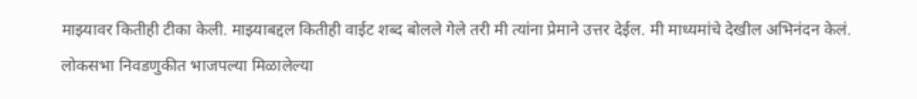माझ्यावर कितीही टीका केली. माझ्याबद्दल कितीही वाईट शब्द बोलले गेले तरी मी त्यांना प्रेमाने उत्तर देईल. मी माध्यमांचे देखील अभिनंदन केलं.
लोकसभा निवडणुकीत भाजपल्या मिळालेल्या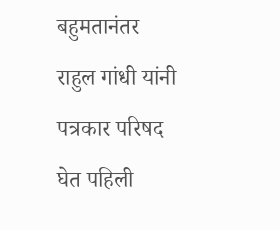बहुमतानंतर राहुल गांधी यांनी पत्रकार परिषद घेत पहिली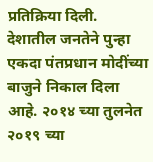प्रतिक्रिया दिली. देशातील जनतेने पुन्हा एकदा पंतप्रधान मोदींच्या बाजुने निकाल दिला आहे. २०१४ च्या तुलनेत २०१९ च्या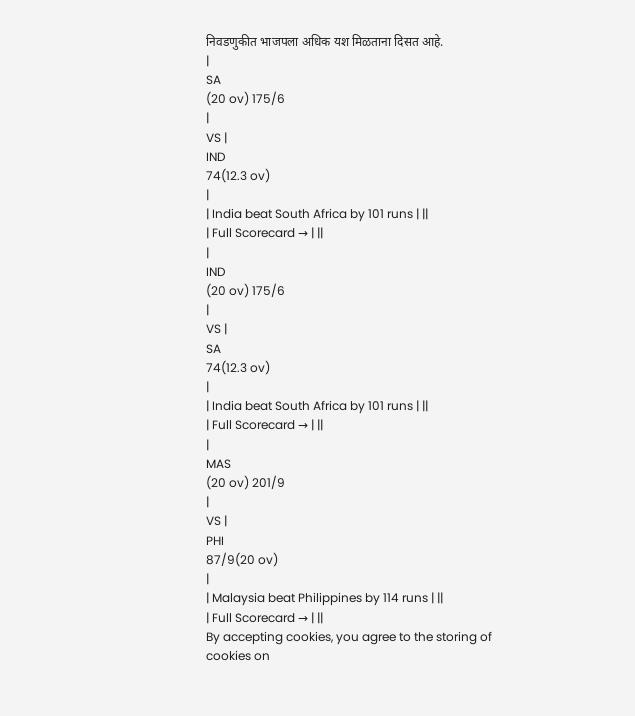निवडणुकीत भाजपला अधिक यश मिळताना दिसत आहे.
|
SA
(20 ov) 175/6
|
VS |
IND
74(12.3 ov)
|
| India beat South Africa by 101 runs | ||
| Full Scorecard → | ||
|
IND
(20 ov) 175/6
|
VS |
SA
74(12.3 ov)
|
| India beat South Africa by 101 runs | ||
| Full Scorecard → | ||
|
MAS
(20 ov) 201/9
|
VS |
PHI
87/9(20 ov)
|
| Malaysia beat Philippines by 114 runs | ||
| Full Scorecard → | ||
By accepting cookies, you agree to the storing of cookies on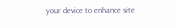your device to enhance site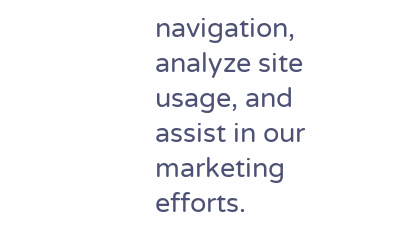navigation, analyze site usage, and assist in our marketing efforts.